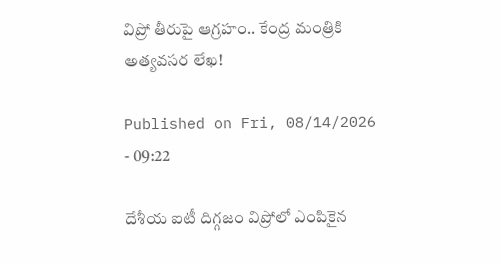విప్రో తీరుపై ఆగ్రహం.. కేంద్ర మంత్రికి అత్యవసర లేఖ!

Published on Fri, 08/14/2026 - 09:22

దేశీయ ఐటీ దిగ్గజం విప్రోలో ఎంపికైన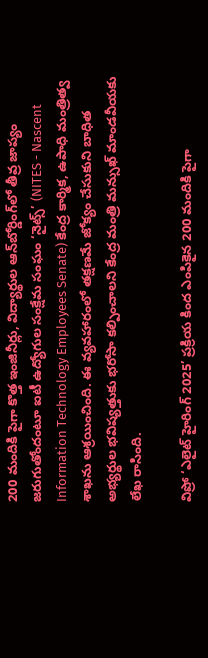200 మందికి పైగా కొత్త ఇంజినీర్లు, విద్యార్థుల ఆన్‌బోర్డింగ్‌లో తీవ్ర జాప్యం జరుగుతోందంటూ ఐటీ ఉద్యోగుల సంక్షేమ సంఘం ‘నైట్స్’ (NITES - Nascent Information Technology Employees Senate) కేంద్ర కార్మిక, ఉపాధి మంత్రిత్వ శాఖను ఆశ్రయించింది. ఈ వ్యవహారంలో తక్షణమే జోక్యం చేసుకుని బాధిత అభ్యర్థుల భవిష్యత్తుకు భరోసా కల్పించాలని కేంద్ర మంత్రి మన్సుఖ్ మాండవీయకు లేఖ రాసింది.

విప్రో ‘ఎలైట్ హైరింగ్ 2025’ ప్రక్రియ కింద ఎంపికైన 200 మందికి పైగా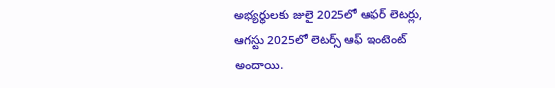అభ్యర్థులకు జులై 2025లో ఆఫర్ లెటర్లు, ఆగస్టు 2025లో లెటర్స్ ఆఫ్ ఇంటెంట్ అందాయి.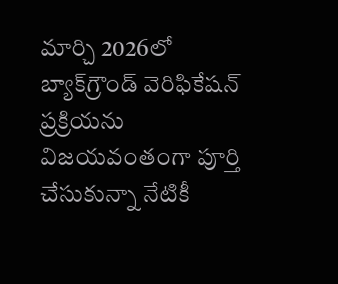మార్చి 2026లో బ్యాక్‌గ్రౌండ్ వెరిఫికేషన్ ప్రక్రియను విజయవంతంగా పూర్తి చేసుకున్నా నేటికీ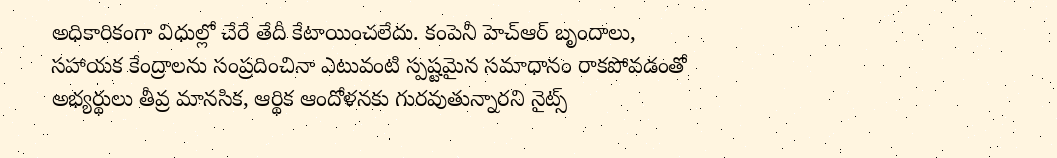అధికారికంగా విధుల్లో చేరే తేదీ కేటాయించలేదు. కంపెనీ హెచ్‌ఆర్ బృందాలు, సహాయక కేంద్రాలను సంప్రదించినా ఎటువంటి స్పష్టమైన సమాధానం రాకపోవడంతో అభ్యర్థులు తీవ్ర మానసిక, ఆర్థిక ఆందోళనకు గురవుతున్నారని నైట్స్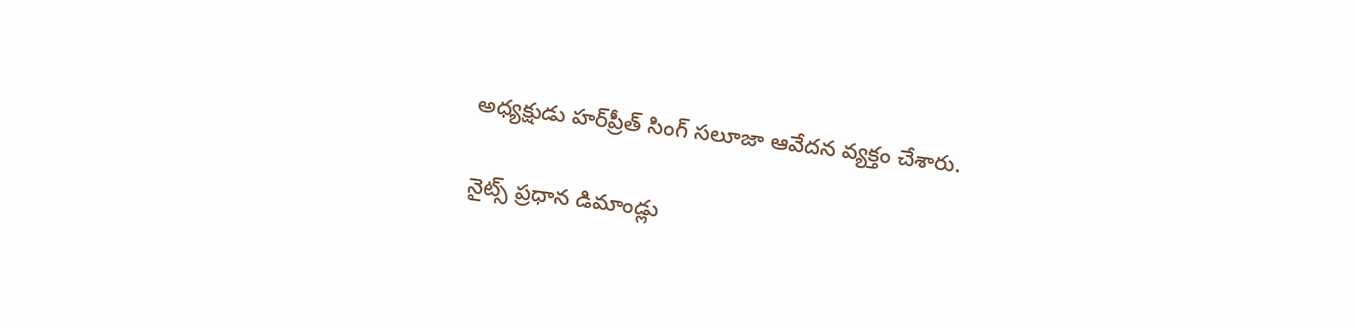అధ్యక్షుడు హర్‌ప్రీత్ సింగ్ సలూజా ఆవేదన వ్యక్తం చేశారు.

నైట్స్ ప్రధాన డిమాండ్లు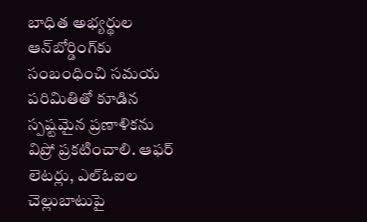బాధిత అభ్యర్థుల ఆన్‌బోర్డింగ్‌కు సంబంధించి సమయ పరిమితితో కూడిన స్పష్టమైన ప్రణాళికను విప్రో ప్రకటించాలి. ఆఫర్ లెటర్లు, ఎల్‌ఓఐల చెల్లుబాటుపై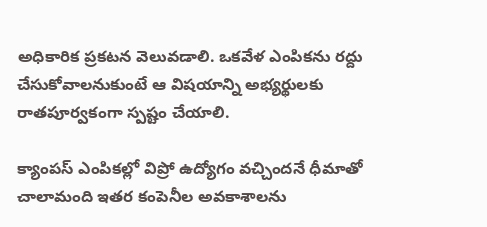అధికారిక ప్రకటన వెలువడాలి. ఒకవేళ ఎంపికను రద్దు చేసుకోవాలనుకుంటే ఆ విషయాన్ని అభ్యర్థులకు రాతపూర్వకంగా స్పష్టం చేయాలి.

క్యాంపస్ ఎంపికల్లో విప్రో ఉద్యోగం వచ్చిందనే ధీమాతో చాలామంది ఇతర కంపెనీల అవకాశాలను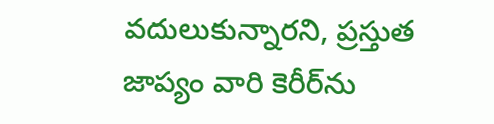వదులుకున్నారని, ప్రస్తుత జాప్యం వారి కెరీర్‌ను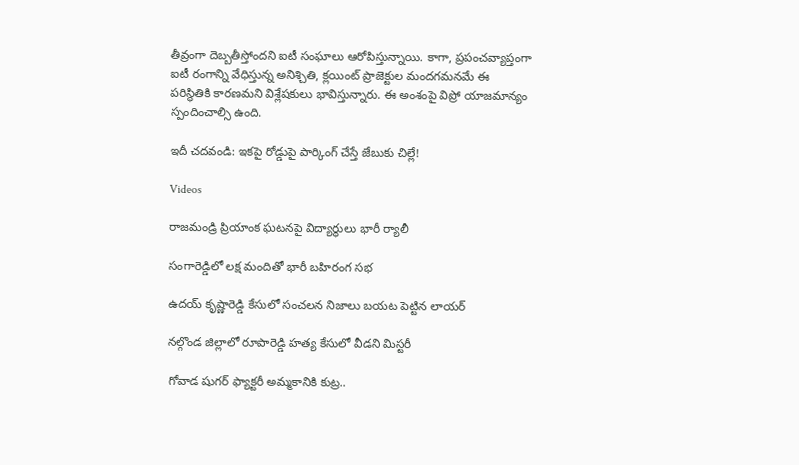తీవ్రంగా దెబ్బతీస్తోందని ఐటీ సంఘాలు ఆరోపిస్తున్నాయి. కాగా, ప్రపంచవ్యాప్తంగా ఐటీ రంగాన్ని వేధిస్తున్న అనిశ్చితి, క్లయింట్ ప్రాజెక్టుల మందగమనమే ఈ పరిస్థితికి కారణమని విశ్లేషకులు భావిస్తున్నారు. ఈ అంశంపై విప్రో యాజమాన్యం స్పందించాల్సి ఉంది.

ఇదీ చదవండి: ఇకపై రోడ్డుపై పార్కింగ్ చేస్తే జేబుకు చిల్లే!

Videos

రాజమండ్రి ప్రియాంక ఘటనపై విద్యార్థులు భారీ ర్యాలీ

సంగారెడ్డిలో లక్ష మందితో భారీ బహిరంగ సభ

ఉదయ్ కృష్ణారెడ్డి కేసులో సంచలన నిజాలు బయట పెట్టిన లాయర్

నల్గొండ జిల్లాలో రూపారెడ్డి హత్య కేసులో వీడని మిస్టరీ

గోవాడ షుగర్ ఫ్యాక్టరీ అమ్మకానికి కుట్ర..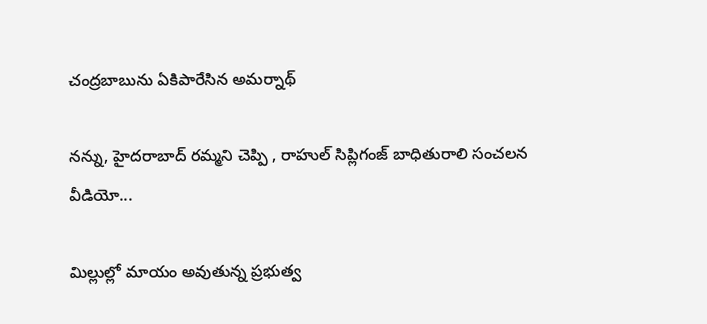చంద్రబాబును ఏకిపారేసిన అమర్నాథ్

నన్ను, హైదరాబాద్ రమ్మని చెప్పి , రాహుల్ సిప్లిగంజ్ బాధితురాలి సంచలన వీడియో...

మిల్లుల్లో మాయం అవుతున్న ప్రభుత్వ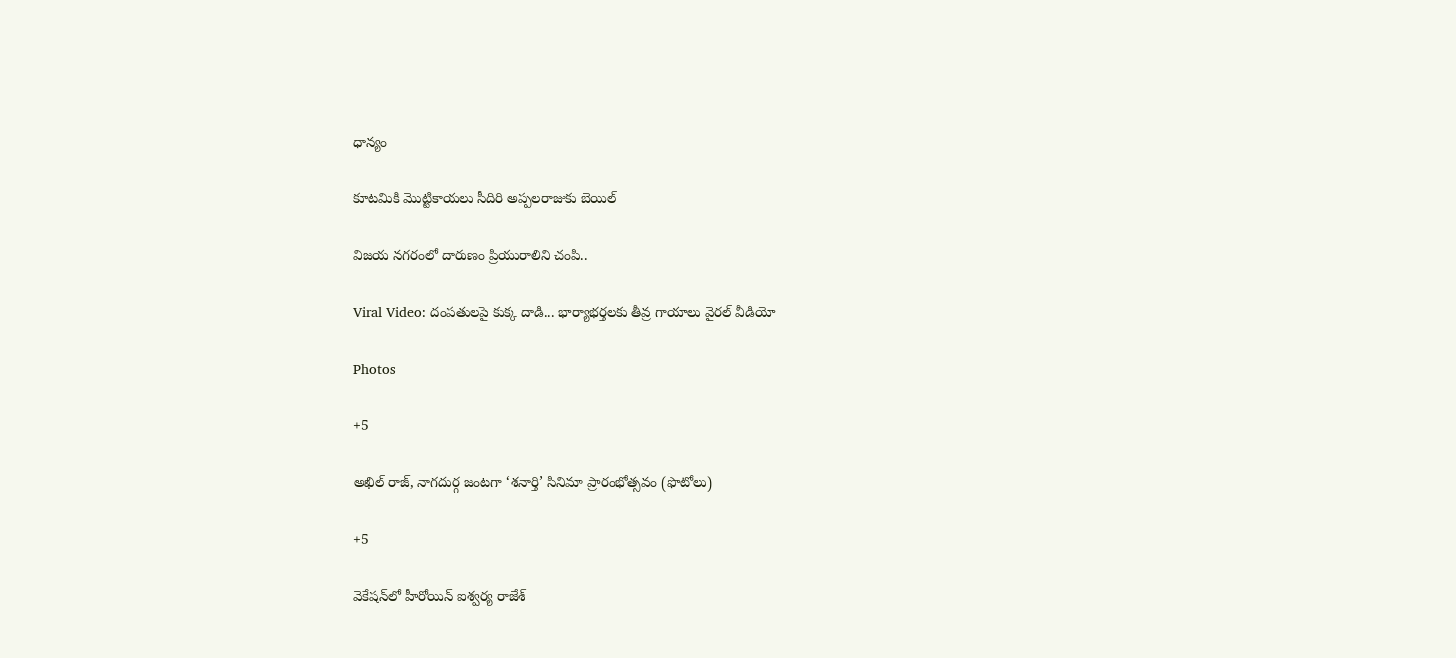ధాన్యం

కూటమికి మొట్టికాయలు సీదిరి అప్పలరాజుకు బెయిల్

విజయ నగరంలో దారుణం ప్రియురాలిని చంపి..

Viral Video: దంపతులపై కుక్క‌ దాడి... భార్యాభర్తలకు తీవ్ర గాయాలు వైరల్ వీడియో

Photos

+5

అఖిల్‌ రాజ్‌, నాగదుర్గ జంటగా ‘శనార్తి’ సినిమా ప్రారంభోత్సవం (ఫొటోలు)

+5

వెకేషన్‌లో హీరోయిన్ ఐశ్వర్య రాజేశ్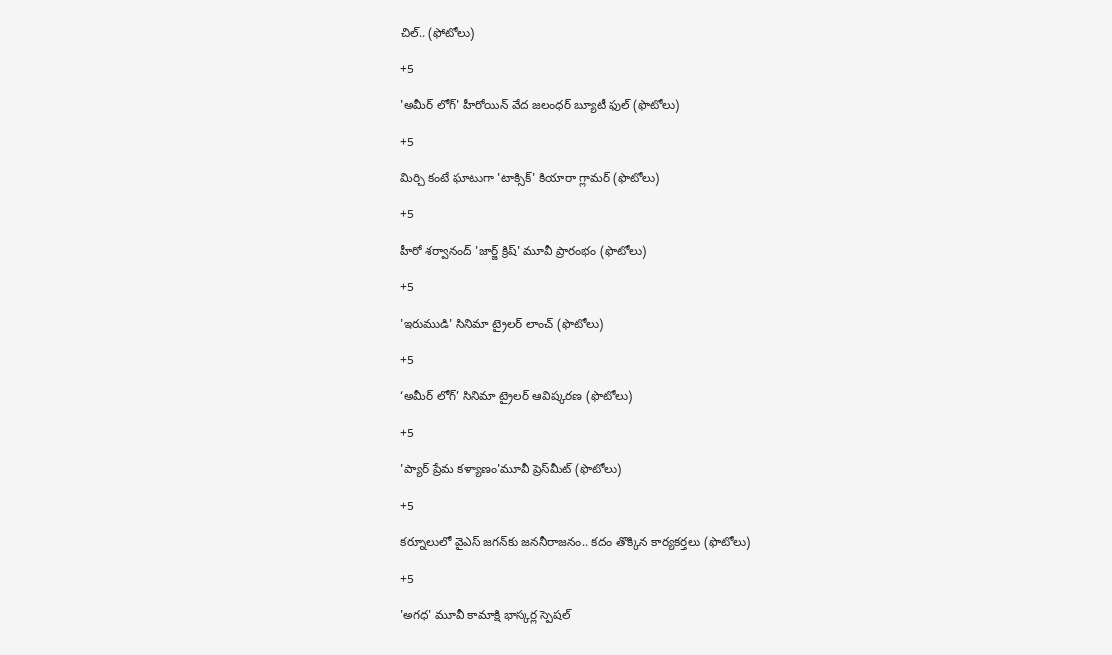చిల్.. (ఫోటోలు)

+5

'అమీర్ లోగ్' హీరోయిన్ వేద జలంధర్ బ్యూటీ ఫుల్ (ఫొటోలు)

+5

మిర్చి కంటే ఘాటుగా 'టాక్సిక్' కియారా గ్లామర్ (ఫొటోలు)

+5

హీరో శర్వానంద్ 'జార్జ్ క్రిష్' మూవీ ప్రారంభం (ఫొటోలు)

+5

'ఇరుముడి' సినిమా ట్రైలర్ లాంచ్ (ఫొటోలు)

+5

‘అమీర్ లోగ్’ సినిమా ట్రైలర్ ఆవిష్కరణ (ఫొటోలు)

+5

'ప్యార్ ప్రేమ కళ్యాణం'మూవీ ప్రెస్‌మీట్ (ఫొటోలు)

+5

కర్నూలులో వైఎస్‌ జగన్‌కు జననీరాజనం.. కదం తొక్కిన కార్యకర్తలు (ఫొటోలు)

+5

'అగధ' మూవీ కామాక్షి భాస్కర్ల స్పెషల్‌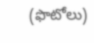(ఫొటోలు)